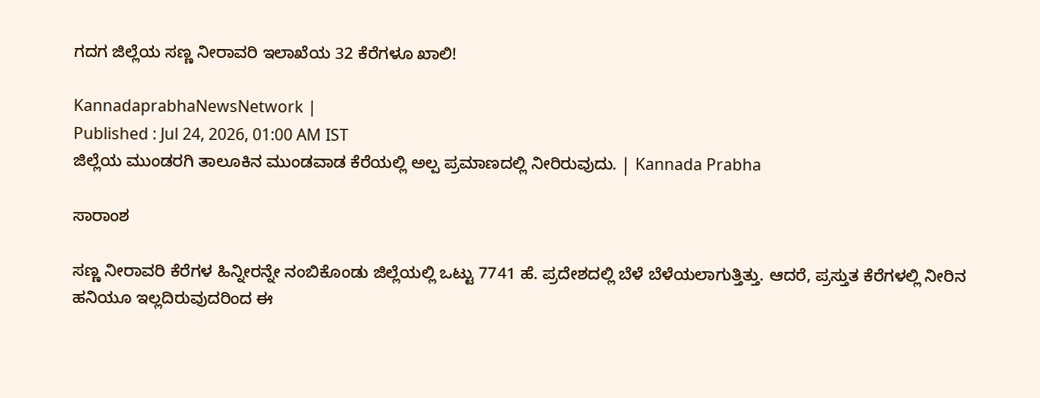ಗದಗ ಜಿಲ್ಲೆಯ ಸಣ್ಣ ನೀರಾವರಿ ಇಲಾಖೆಯ 32 ಕೆರೆಗಳೂ ಖಾಲಿ!

KannadaprabhaNewsNetwork |
Published : Jul 24, 2026, 01:00 AM IST
ಜಿಲ್ಲೆಯ ಮುಂಡರಗಿ ತಾಲೂಕಿನ ಮುಂಡವಾಡ ಕೆರೆಯಲ್ಲಿ ಅಲ್ಪ ಪ್ರಮಾಣದಲ್ಲಿ ನೀರಿರುವುದು. | Kannada Prabha

ಸಾರಾಂಶ

ಸಣ್ಣ ನೀರಾವರಿ ಕೆರೆಗಳ ಹಿನ್ನೀರನ್ನೇ ನಂಬಿಕೊಂಡು ಜಿಲ್ಲೆಯಲ್ಲಿ ಒಟ್ಟು 7741 ಹೆ. ಪ್ರದೇಶದಲ್ಲಿ ಬೆಳೆ ಬೆಳೆಯಲಾಗುತ್ತಿತ್ತು. ಆದರೆ, ಪ್ರಸ್ತುತ ಕೆರೆಗಳಲ್ಲಿ ನೀರಿನ ಹನಿಯೂ ಇಲ್ಲದಿರುವುದರಿಂದ ಈ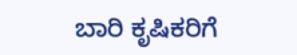ಬಾರಿ ಕೃಷಿಕರಿಗೆ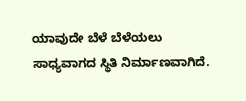ಯಾವುದೇ ಬೆಳೆ ಬೆಳೆಯಲು ಸಾಧ್ಯವಾಗದ ಸ್ಥಿತಿ ನಿರ್ಮಾಣವಾಗಿದೆ.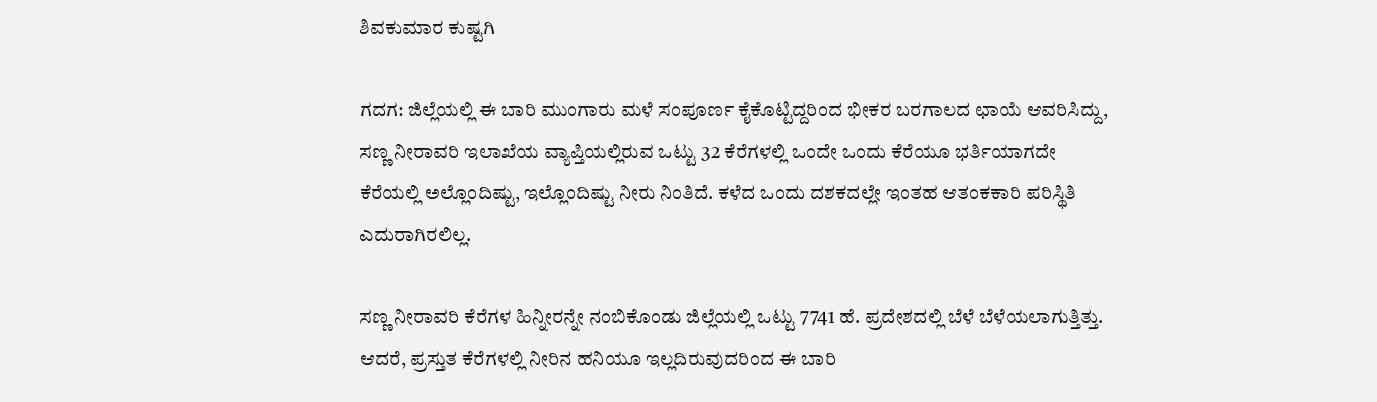ಶಿವಕುಮಾರ ಕುಷ್ಟಗಿ

ಗದಗ: ಜಿಲ್ಲೆಯಲ್ಲಿ ಈ ಬಾರಿ ಮುಂಗಾರು ಮಳೆ ಸಂಪೂರ್ಣ ಕೈಕೊಟ್ಟಿದ್ದರಿಂದ ಭೀಕರ ಬರಗಾಲದ ಛಾಯೆ ಆವರಿಸಿದ್ದು, ಸಣ್ಣ ನೀರಾವರಿ ಇಲಾಖೆಯ ವ್ಯಾಪ್ತಿಯಲ್ಲಿರುವ ಒಟ್ಟು 32 ಕೆರೆಗಳಲ್ಲಿ ಒಂದೇ ಒಂದು ಕೆರೆಯೂ ಭರ್ತಿಯಾಗದೇ ಕೆರೆಯಲ್ಲಿ ಅಲ್ಲೊಂದಿಷ್ಟು, ಇಲ್ಲೊಂದಿಷ್ಟು ನೀರು ನಿಂತಿದೆ. ಕಳೆದ ಒಂದು ದಶಕದಲ್ಲೇ ಇಂತಹ ಆತಂಕಕಾರಿ ಪರಿಸ್ಥಿತಿ ಎದುರಾಗಿರಲಿಲ್ಲ.

ಸಣ್ಣ ನೀರಾವರಿ ಕೆರೆಗಳ ಹಿನ್ನೀರನ್ನೇ ನಂಬಿಕೊಂಡು ಜಿಲ್ಲೆಯಲ್ಲಿ ಒಟ್ಟು 7741 ಹೆ. ಪ್ರದೇಶದಲ್ಲಿ ಬೆಳೆ ಬೆಳೆಯಲಾಗುತ್ತಿತ್ತು. ಆದರೆ, ಪ್ರಸ್ತುತ ಕೆರೆಗಳಲ್ಲಿ ನೀರಿನ ಹನಿಯೂ ಇಲ್ಲದಿರುವುದರಿಂದ ಈ ಬಾರಿ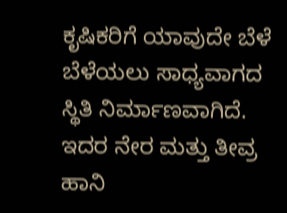ಕೃಷಿಕರಿಗೆ ಯಾವುದೇ ಬೆಳೆ ಬೆಳೆಯಲು ಸಾಧ್ಯವಾಗದ ಸ್ಥಿತಿ ನಿರ್ಮಾಣವಾಗಿದೆ. ಇದರ ನೇರ ಮತ್ತು ತೀವ್ರ ಹಾನಿ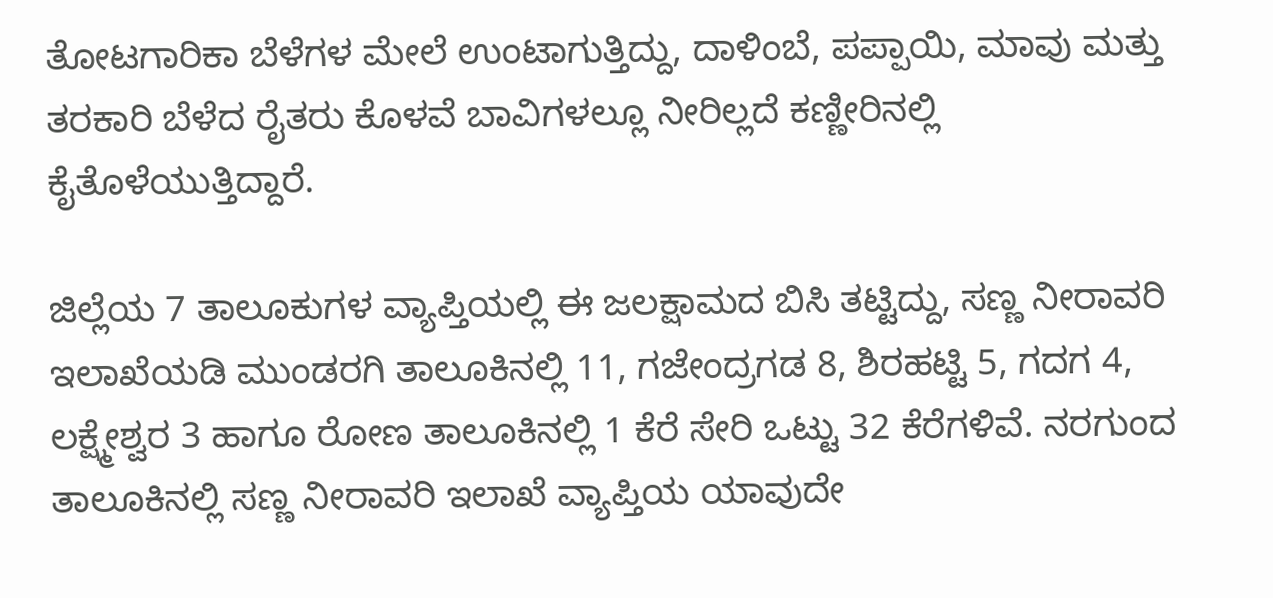ತೋಟಗಾರಿಕಾ ಬೆಳೆಗಳ ಮೇಲೆ ಉಂಟಾಗುತ್ತಿದ್ದು, ದಾಳಿಂಬೆ, ಪಪ್ಪಾಯಿ, ಮಾವು ಮತ್ತು ತರಕಾರಿ ಬೆಳೆದ ರೈತರು ಕೊಳವೆ ಬಾವಿಗಳಲ್ಲೂ ನೀರಿಲ್ಲದೆ ಕಣ್ಣೀರಿನಲ್ಲಿ ಕೈತೊಳೆಯುತ್ತಿದ್ದಾರೆ.

ಜಿಲ್ಲೆಯ 7 ತಾಲೂಕುಗಳ ವ್ಯಾಪ್ತಿಯಲ್ಲಿ ಈ ಜಲಕ್ಷಾಮದ ಬಿಸಿ ತಟ್ಟಿದ್ದು, ಸಣ್ಣ ನೀರಾವರಿ ಇಲಾಖೆಯಡಿ ಮುಂಡರಗಿ ತಾಲೂಕಿನಲ್ಲಿ 11, ಗಜೇಂದ್ರಗಡ 8, ಶಿರಹಟ್ಟಿ 5, ಗದಗ 4, ಲಕ್ಷ್ಮೇಶ್ವರ 3 ಹಾಗೂ ರೋಣ ತಾಲೂಕಿನಲ್ಲಿ 1 ಕೆರೆ ಸೇರಿ ಒಟ್ಟು 32 ಕೆರೆಗಳಿವೆ. ನರಗುಂದ ತಾಲೂಕಿನಲ್ಲಿ ಸಣ್ಣ ನೀರಾವರಿ ಇಲಾಖೆ ವ್ಯಾಪ್ತಿಯ ಯಾವುದೇ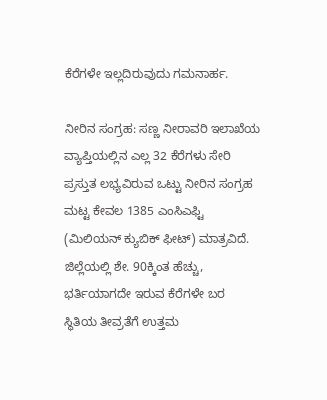ಕೆರೆಗಳೇ ಇಲ್ಲದಿರುವುದು ಗಮನಾರ್ಹ.

ನೀರಿನ ಸಂಗ್ರಹ: ಸಣ್ಣ ನೀರಾವರಿ ಇಲಾಖೆಯ ವ್ಯಾಪ್ತಿಯಲ್ಲಿನ ಎಲ್ಲ 32 ಕೆರೆಗಳು ಸೇರಿ ಪ್ರಸ್ತುತ ಲಭ್ಯವಿರುವ ಒಟ್ಟು ನೀರಿನ ಸಂಗ್ರಹ ಮಟ್ಟ ಕೇವಲ 1385 ಎಂಸಿಎಫ್ಟಿ (ಮಿಲಿಯನ್ ಕ್ಯುಬಿಕ್ ಫೀಟ್) ಮಾತ್ರವಿದೆ. ಜಿಲ್ಲೆಯಲ್ಲಿ ಶೇ. 90ಕ್ಕಿಂತ ಹೆಚ್ಚು, ಭರ್ತಿಯಾಗದೇ ಇರುವ ಕೆರೆಗಳೇ ಬರ ಸ್ಥಿತಿಯ ತೀವ್ರತೆಗೆ ಉತ್ತಮ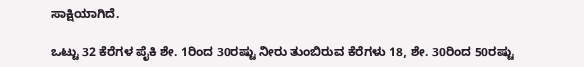ಸಾಕ್ಷಿಯಾಗಿದೆ.

ಒಟ್ಟು 32 ಕೆರೆಗಳ ಪೈಕಿ ಶೇ. 1ರಿಂದ 30ರಷ್ಟು ನೀರು ತುಂಬಿರುವ ಕೆರೆಗಳು 18, ಶೇ. 30ರಿಂದ 50ರಷ್ಟು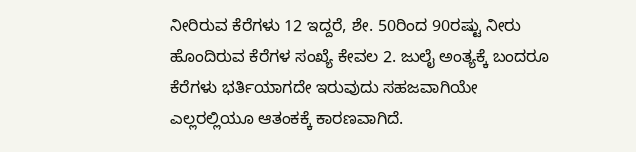ನೀರಿರುವ ಕೆರೆಗಳು 12 ಇದ್ದರೆ, ಶೇ. 50ರಿಂದ 90ರಷ್ಟು ನೀರು ಹೊಂದಿರುವ ಕೆರೆಗಳ ಸಂಖ್ಯೆ ಕೇವಲ 2. ಜುಲೈ ಅಂತ್ಯಕ್ಕೆ ಬಂದರೂ ಕೆರೆಗಳು ಭರ್ತಿಯಾಗದೇ ಇರುವುದು ಸಹಜವಾಗಿಯೇ ಎಲ್ಲರಲ್ಲಿಯೂ ಆತಂಕಕ್ಕೆ ಕಾರಣವಾಗಿದೆ.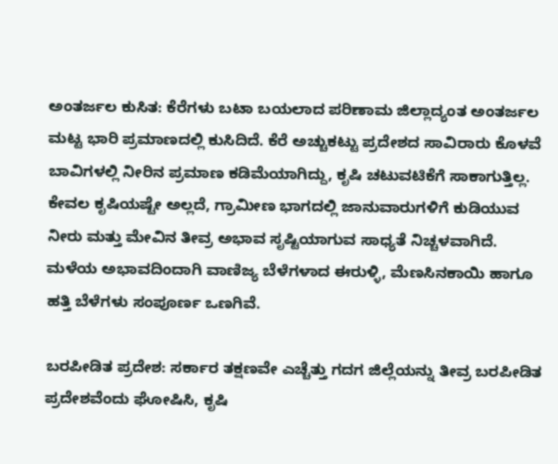ಅಂತರ್ಜಲ ಕುಸಿತ: ಕೆರೆಗಳು ಬಟಾ ಬಯಲಾದ ಪರಿಣಾಮ ಜಿಲ್ಲಾದ್ಯಂತ ಅಂತರ್ಜಲ ಮಟ್ಟ ಭಾರಿ ಪ್ರಮಾಣದಲ್ಲಿ ಕುಸಿದಿದೆ. ಕೆರೆ ಅಚ್ಚುಕಟ್ಟು ಪ್ರದೇಶದ ಸಾವಿರಾರು ಕೊಳವೆ ಬಾವಿಗಳಲ್ಲಿ ನೀರಿನ ಪ್ರಮಾಣ ಕಡಿಮೆಯಾಗಿದ್ದು, ಕೃಷಿ ಚಟುವಟಿಕೆಗೆ ಸಾಕಾಗುತ್ತಿಲ್ಲ. ಕೇವಲ ಕೃಷಿಯಷ್ಟೇ ಅಲ್ಲದೆ, ಗ್ರಾಮೀಣ ಭಾಗದಲ್ಲಿ ಜಾನುವಾರುಗಳಿಗೆ ಕುಡಿಯುವ ನೀರು ಮತ್ತು ಮೇವಿನ ತೀವ್ರ ಅಭಾವ ಸೃಷ್ಟಿಯಾಗುವ ಸಾಧ್ಯತೆ ನಿಚ್ಚಳವಾಗಿದೆ. ಮಳೆಯ ಅಭಾವದಿಂದಾಗಿ ವಾಣಿಜ್ಯ ಬೆಳೆಗಳಾದ ಈರುಳ್ಳಿ, ಮೆಣಸಿನಕಾಯಿ ಹಾಗೂ ಹತ್ತಿ ಬೆಳೆಗಳು ಸಂಪೂರ್ಣ ಒಣಗಿವೆ.

ಬರಪೀಡಿತ ಪ್ರದೇಶ: ಸರ್ಕಾರ ತಕ್ಷಣವೇ ಎಚ್ಚೆತ್ತು ಗದಗ ಜಿಲ್ಲೆಯನ್ನು ತೀವ್ರ ಬರಪೀಡಿತ ಪ್ರದೇಶವೆಂದು ಘೋಷಿಸಿ, ಕೃಷಿ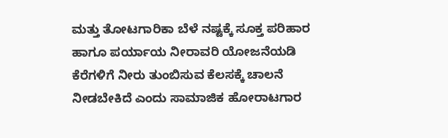ಮತ್ತು ತೋಟಗಾರಿಕಾ ಬೆಳೆ ನಷ್ಟಕ್ಕೆ ಸೂಕ್ತ ಪರಿಹಾರ ಹಾಗೂ ಪರ್ಯಾಯ ನೀರಾವರಿ ಯೋಜನೆಯಡಿ ಕೆರೆಗಳಿಗೆ ನೀರು ತುಂಬಿಸುವ ಕೆಲಸಕ್ಕೆ ಚಾಲನೆ ನೀಡಬೇಕಿದೆ ಎಂದು ಸಾಮಾಜಿಕ ಹೋರಾಟಗಾರ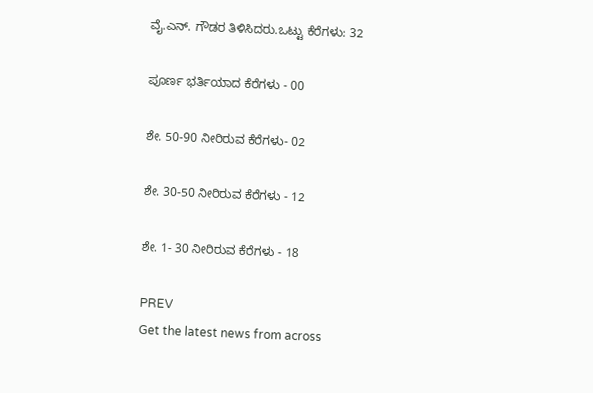ವೈ.ಎನ್. ಗೌಡರ ತಿಳಿಸಿದರು.ಒಟ್ಟು ಕೆರೆಗಳು: 32

ಪೂರ್ಣ ಭರ್ತಿಯಾದ ಕೆರೆಗಳು - 00

ಶೇ. 50-90 ನೀರಿರುವ ಕೆರೆಗಳು- 02

ಶೇ. 30-50 ನೀರಿರುವ ಕೆರೆಗಳು - 12

ಶೇ. 1- 30 ನೀರಿರುವ ಕೆರೆಗಳು - 18

PREV
Get the latest news from across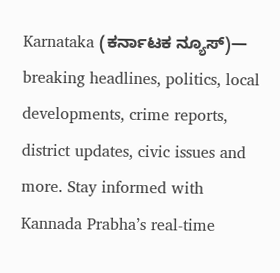Karnataka (ಕರ್ನಾಟಕ ನ್ಯೂಸ್)— breaking headlines, politics, local developments, crime reports, district updates, civic issues and more. Stay informed with Kannada Prabha’s real‑time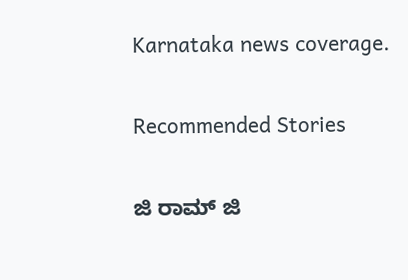Karnataka news coverage.

Recommended Stories

ಜಿ ರಾಮ್‌ ಜಿ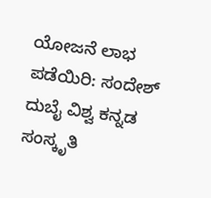ಯೋಜನೆ ಲಾಭ ಪಡೆಯಿರಿ: ಸಂದೇಶ್‌
ದುಬೈ ವಿಶ್ವ ಕನ್ನಡ ಸಂಸ್ಕೃತಿ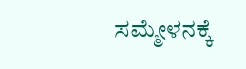ಸಮ್ಮೇಳನಕ್ಕೆ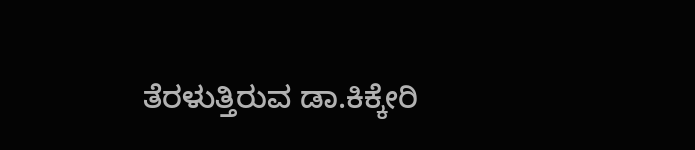ತೆರಳುತ್ತಿರುವ ಡಾ.ಕಿಕ್ಕೇರಿ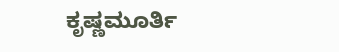ಕೃಷ್ಣಮೂರ್ತಿ